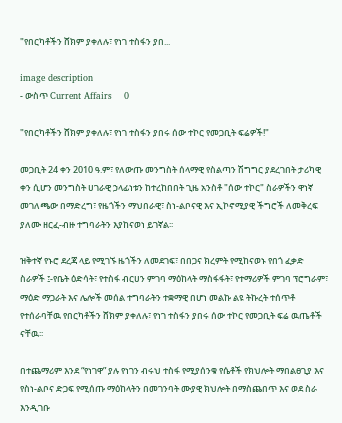"የበርካቶችን ሸክም ያቀለሉ፣ የነገ ተስፋን ያበ...

image description
- ውስጥ Current Affairs    0

"የበርካቶችን ሸክም ያቀለሉ፣ የነገ ተስፋን ያበሩ ሰው ተኮር የመጋቢት ፍሬዎች!"

መጋቢት 24 ቀን 2010 ዓ.ም፣ የለውጡ መንግስት ሰላማዊ የስልጣን ሽግግር ያደረገበት ታሪካዊ ቀን ሲሆን መንግስት ሀገራዊ ኃላፊነቱን ከተረከበበት ጊዜ አንስቶ "ሰው ተኮር" ስራዎችን ዋነኛ መገለጫው በማድረግ፣ የዜጎችን ማህበራዊ፣ ስነ-ልቦናዊ እና ኢኮኖሚያዊ ችግሮች ለመቅረፍ ያለሙ ዘርፈ-ብዙ ተግባራትን እያከናወነ ይገኛል፡፡

ዝቅተኛ የኑሮ ደረጃ ላይ የሚገኙ ዜጎችን ለመደገፍ፣ በበጋና ክረምት የሚከናወኑ የበጎ ፈቃድ ስራዎች ፤-የቤት ዕድሳት፣ የተስፋ ብርሀን ምገባ ማዕከላት ማስፋፋት፣ የተማሪዎች ምገባ ፕሮግራም፣ ማዕድ ማጋራት እና ሌሎች መሰል ተግባራትን ተቋማዊ በሆነ መልኩ ልዩ ትኩረት ተሰጥቶ የተሰራባቸዉ የበርካቶችን ሸክም ያቀለሉ፣ የነገ ተስፋን ያበሩ ሰው ተኮር የመጋቢት ፍሬ ዉጤቶች ናቸዉ፡፡

በተጨማሪም እንደ “የነገዋ” ያሉ የነገን ብሩህ ተስፋ የሚያሰንቁ የሴቶች የክህሎት ማበልፀጊያ እና የስነ-ልቦና ድጋፍ የሚሰጡ ማዕከላትን በመገንባት ሙያዊ ክህሎት በማስጨበጥ እና ወደ ስራ እንዲገቡ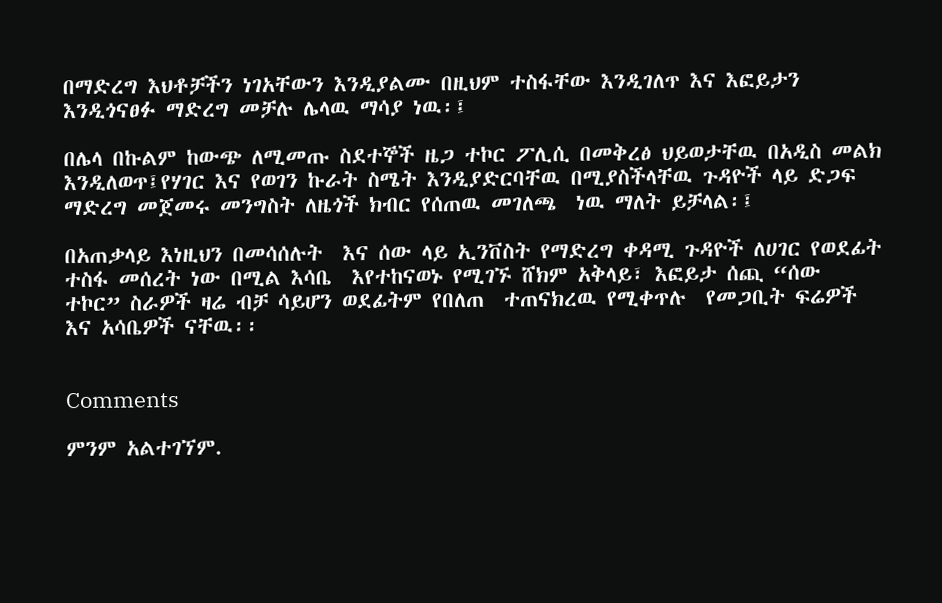በማድረግ እህቶቻችን ነገአቸውን እንዲያልሙ በዚህም ተስፋቸው እንዲገለጥ እና እፎይታን እንዲጎናፀፉ ማድረግ መቻሉ ሌላዉ ማሳያ ነዉ፡፤

በሌላ በኩልም ከውጭ ለሚመጡ ስደተኞች ዜጋ ተኮር ፖሊሲ በመቅረፅ ህይወታቸዉ በአዲስ መልክ እንዲለወጥ፤የሃገር እና የወገን ኩራት ስሜት እንዲያድርባቸዉ በሚያስችላቸዉ ጉዳዮች ላይ ድጋፍ ማድረግ መጀመሩ መንግስት ለዜጎች ክብር የሰጠዉ መገለጫ  ነዉ ማለት ይቻላል፡፤

በአጠቃላይ እነዚህን በመሳሰሉት  እና ሰው ላይ ኢንቨስት የማድረግ ቀዳሚ ጉዳዮች ለሀገር የወደፊት ተስፋ መሰረት ነው በሚል እሳቤ  እየተከናወኑ የሚገኙ ሸክም አቅላይ፣ እፎይታ ሰጪ “ሰው ተኮር” ስራዎች ዛሬ ብቻ ሳይሆን ወደፊትም የበለጠ  ተጠናክረዉ የሚቀጥሉ  የመጋቢት ፍሬዎች እና አሳቤዎች ናቸዉ፡፡


Comments

ምንም አልተገኘም.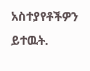አስተያየቶችዎን ይተዉት.